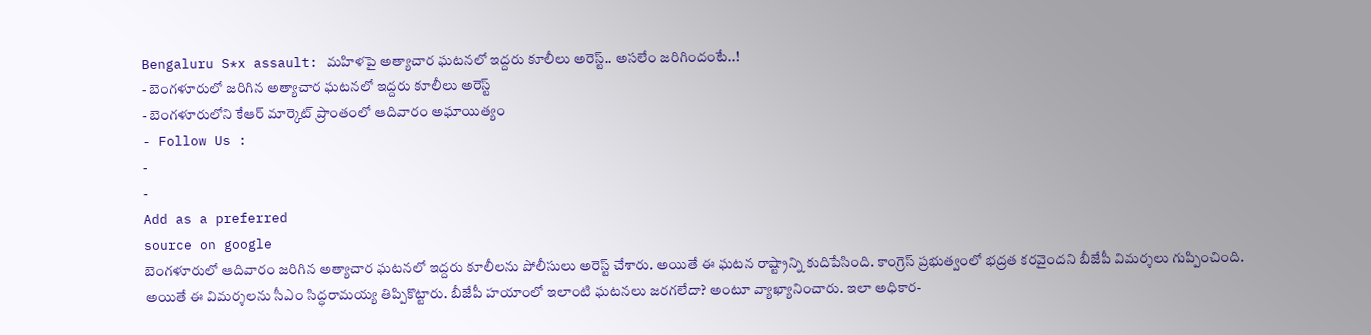Bengaluru S*x assault: మహిళపై అత్యాచార ఘటనలో ఇద్దరు కూలీలు అరెస్ట్.. అసలేం జరిగిందంటే..!
- బెంగళూరులో జరిగిన అత్యాచార ఘటనలో ఇద్దరు కూలీలు అరెస్ట్
- బెంగళూరులోని కేఆర్ మార్కెట్ ప్రాంతంలో ఆదివారం అఘాయిత్యం
- Follow Us :
-
-
Add as a preferred
source on google
బెంగళూరులో ఆదివారం జరిగిన అత్యాచార ఘటనలో ఇద్దరు కూలీలను పోలీసులు అరెస్ట్ చేశారు. అయితే ఈ ఘటన రాష్ట్రాన్ని కుదిపేసింది. కాంగ్రెస్ ప్రభుత్వంలో భద్రత కరవైందని బీజేపీ విమర్శలు గుప్పించింది. అయితే ఈ విమర్శలను సీఎం సిద్ధరామయ్య తిప్పికొట్టారు. బీజేపీ హయాంలో ఇలాంటి ఘటనలు జరగలేదా? అంటూ వ్యాఖ్యానించారు. ఇలా అధికార-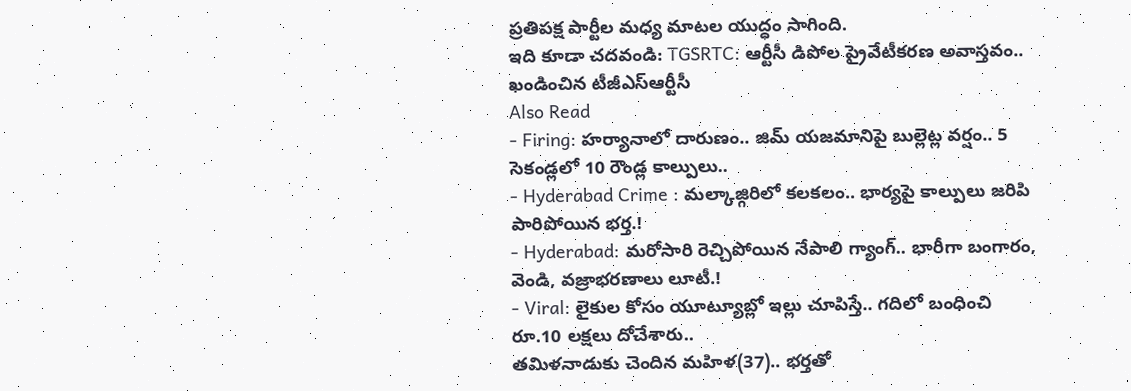ప్రతిపక్ష పార్టీల మధ్య మాటల యుద్ధం సాగింది.
ఇది కూడా చదవండి: TGSRTC: ఆర్టీసీ డిపోల ప్రైవేటీకరణ అవాస్తవం.. ఖండించిన టీజీఎస్ఆర్టీసీ
Also Read
- Firing: హర్యానాలో దారుణం.. జిమ్ యజమానిపై బుల్లెట్ల వర్షం.. 5 సెకండ్లలో 10 రౌండ్ల కాల్పులు..
- Hyderabad Crime : మల్కాజ్గిరిలో కలకలం.. భార్యపై కాల్పులు జరిపి పారిపోయిన భర్త.!
- Hyderabad: మరోసారి రెచ్చిపోయిన నేపాలి గ్యాంగ్.. భారీగా బంగారం, వెండి, వజ్రాభరణాలు లూటీ.!
- Viral: లైకుల కోసం యూట్యూబ్లో ఇల్లు చూపిస్తే.. గదిలో బంధించి రూ.10 లక్షలు దోచేశారు..
తమిళనాడుకు చెందిన మహిళ(37).. భర్తతో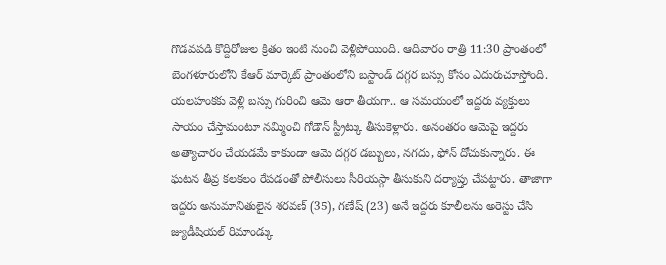గొడవపడి కొద్దిరోజుల క్రితం ఇంటి నుంచి వెళ్లిపోయింది. ఆదివారం రాత్రి 11:30 ప్రాంతంలో బెంగళూరులోని కేఆర్ మార్కెట్ ప్రాంతంలోని బస్టాండ్ దగ్గర బస్సు కోసం ఎదురుచూస్తోంది. యలహంకకు వెళ్లి బస్సు గురించి ఆమె ఆరా తీయగా.. ఆ సమయంలో ఇద్దరు వ్యక్తులు సాయం చేస్తామంటూ నమ్మించి గోడౌన్ స్ట్రీట్కు తీసుకెళ్లారు. అనంతరం ఆమెపై ఇద్దరు అత్యాచారం చేయడమే కాకుండా ఆమె దగ్గర డబ్బులు, నగదు, ఫోన్ దోచుకున్నారు. ఈ ఘటన తీవ్ర కలకలం రేపడంతో పోలీసులు సీరియస్గా తీసుకుని దర్యాప్తు చేపట్టారు. తాజాగా ఇద్దరు అనుమానితులైన శరవణ్ (35), గణేష్ (23) అనే ఇద్దరు కూలీలను అరెస్టు చేసి జ్యుడీషియల్ రిమాండ్కు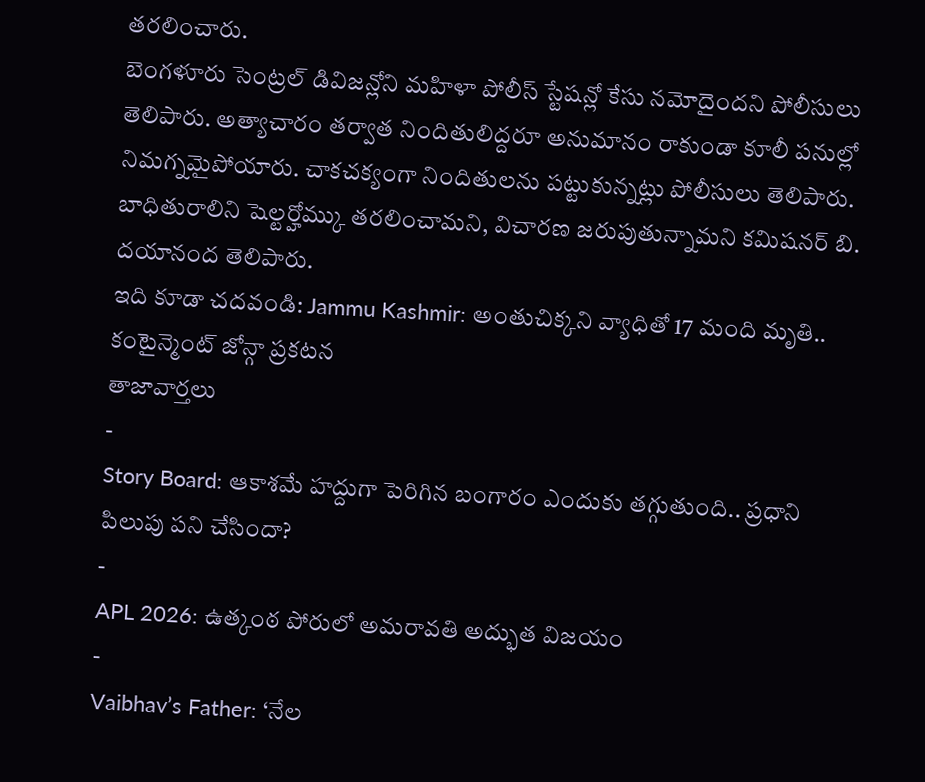తరలించారు.
బెంగళూరు సెంట్రల్ డివిజన్లోని మహిళా పోలీస్ స్టేషన్లో కేసు నమోదైందని పోలీసులు తెలిపారు. అత్యాచారం తర్వాత నిందితులిద్దరూ అనుమానం రాకుండా కూలీ పనుల్లో నిమగ్నమైపోయారు. చాకచక్యంగా నిందితులను పట్టుకున్నట్లు పోలీసులు తెలిపారు. బాధితురాలిని షెల్టర్హోమ్కు తరలించామని, విచారణ జరుపుతున్నామని కమిషనర్ బి. దయానంద తెలిపారు.
ఇది కూడా చదవండి: Jammu Kashmir: అంతుచిక్కని వ్యాధితో 17 మంది మృతి.. కంటైన్మెంట్ జోన్గా ప్రకటన
తాజావార్తలు
-
Story Board: ఆకాశమే హద్దుగా పెరిగిన బంగారం ఎందుకు తగ్గుతుంది.. ప్రధాని పిలుపు పని చేసిందా?
-
APL 2026: ఉత్కంఠ పోరులో అమరావతి అద్భుత విజయం
-
Vaibhav’s Father: ‘నేల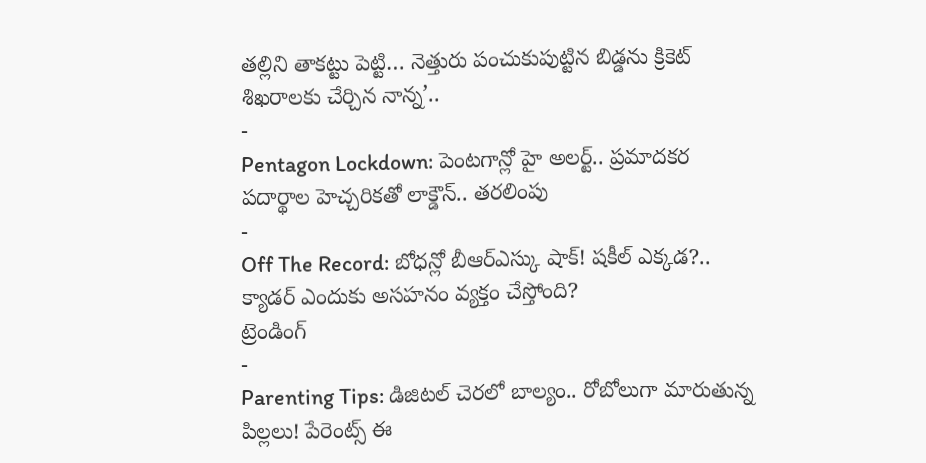తల్లిని తాకట్టు పెట్టి… నెత్తురు పంచుకుపుట్టిన బిడ్డను క్రికెట్ శిఖరాలకు చేర్చిన నాన్న’..
-
Pentagon Lockdown: పెంటగాన్లో హై అలర్ట్.. ప్రమాదకర పదార్థాల హెచ్చరికతో లాక్డౌన్.. తరలింపు
-
Off The Record: బోధన్లో బీఆర్ఎస్కు షాక్! షకీల్ ఎక్కడ?.. క్యాడర్ ఎందుకు అసహనం వ్యక్తం చేస్తోంది?
ట్రెండింగ్
-
Parenting Tips: డిజిటల్ చెరలో బాల్యం.. రోబోలుగా మారుతున్న పిల్లలు! పేరెంట్స్ ఈ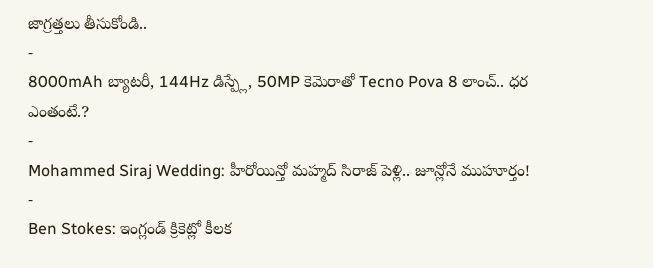జాగ్రత్తలు తీసుకోండి..
-
8000mAh బ్యాటరీ, 144Hz డిస్ప్లే, 50MP కెమెరాతో Tecno Pova 8 లాంచ్.. ధర ఎంతంటే.?
-
Mohammed Siraj Wedding: హీరోయిన్తో మహ్మద్ సిరాజ్ పెళ్లి.. జూన్లోనే ముహూర్తం!
-
Ben Stokes: ఇంగ్లండ్ క్రికెట్లో కీలక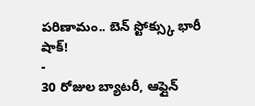పరిణామం.. బెన్ స్టోక్స్కు భారీ షాక్!
-
30 రోజుల బ్యాటరీ, ఆఫ్లైన్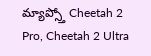మ్యాప్స్తో Cheetah 2 Pro, Cheetah 2 Ultra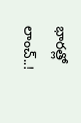భారత్లో లాంచ్..!